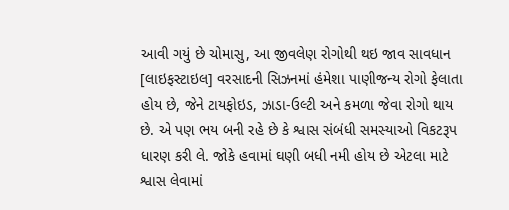આવી ગયું છે ચોમાસુ, આ જીવલેણ રોગોથી થઇ જાવ સાવધાન
[લાઇફસ્ટાઇલ] વરસાદની સિઝનમાં હંમેશા પાણીજન્ય રોગો ફેલાતા હોય છે, જેને ટાયફોઇડ, ઝાડા-ઉલ્ટી અને કમળા જેવા રોગો થાય છે. એ પણ ભય બની રહે છે કે શ્વાસ સંબંધી સમસ્યાઓ વિકટરૂપ ધારણ કરી લે. જોકે હવામાં ઘણી બધી નમી હોય છે એટલા માટે શ્વાસ લેવામાં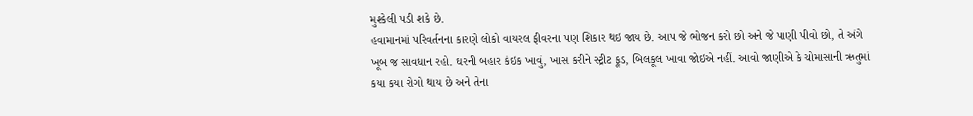મુશ્કેલી પડી શકે છે.
હવામાનમાં પરિવર્તનના કારણે લોકો વાયરલ ફીવરના પણ શિકાર થઇ જાય છે. આપ જે ભોજન કરો છો અને જે પાણી પીવો છો, તે અંગે ખૂબ જ સાવધાન રહો. ઘરની બહાર કંઇક ખાવું, ખાસ કરીને સ્ટ્રીટ ફૂડ, બિલકૂલ ખાવા જોઇએ નહીં. આવો જાણીએ કે ચોમાસાની ઋતુમાં કયા કયા રોગો થાય છે અને તેના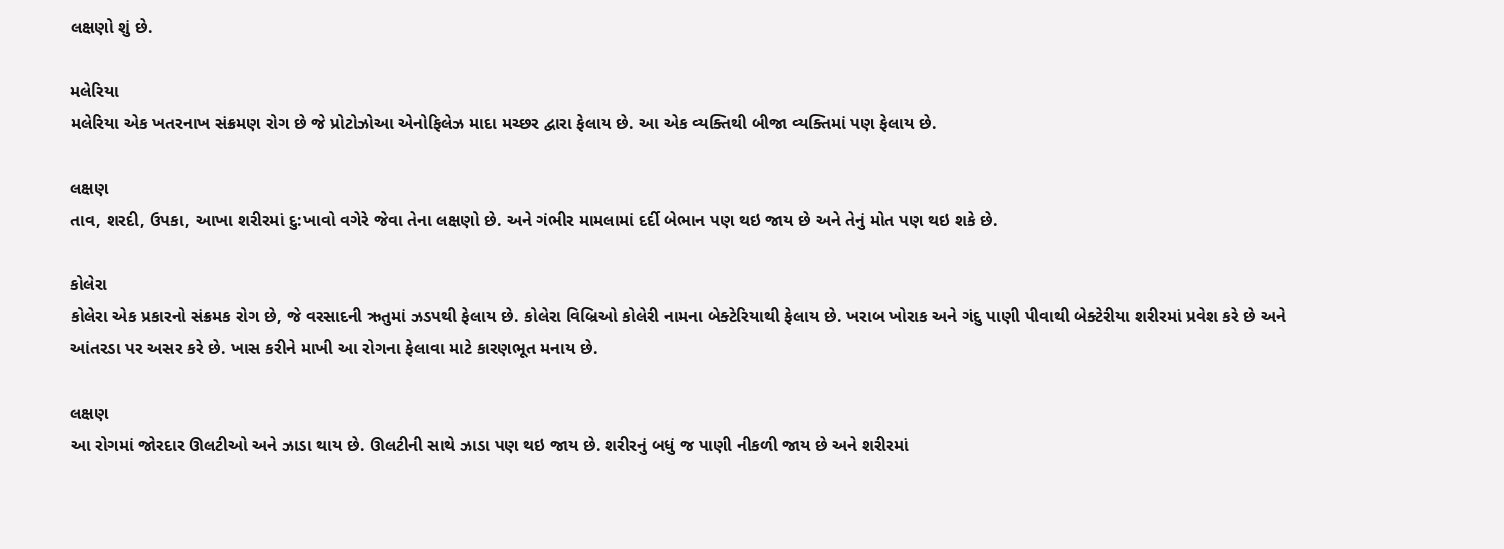લક્ષણો શું છે.

મલેરિયા
મલેરિયા એક ખતરનાખ સંક્રમણ રોગ છે જે પ્રોટોઝોઆ એનોફિલેઝ માદા મચ્છર દ્વારા ફેલાય છે. આ એક વ્યક્તિથી બીજા વ્યક્તિમાં પણ ફેલાય છે.

લક્ષણ
તાવ, શરદી, ઉપકા, આખા શરીરમાં દુ:ખાવો વગેરે જેવા તેના લક્ષણો છે. અને ગંભીર મામલામાં દર્દી બેભાન પણ થઇ જાય છે અને તેનું મોત પણ થઇ શકે છે.

કોલેરા
કોલેરા એક પ્રકારનો સંક્રમક રોગ છે, જે વરસાદની ઋતુમાં ઝડપથી ફેલાય છે. કોલેરા વિબ્રિઓ કોલેરી નામના બેક્ટેરિયાથી ફેલાય છે. ખરાબ ખોરાક અને ગંદુ પાણી પીવાથી બેક્ટેરીયા શરીરમાં પ્રવેશ કરે છે અને આંતરડા પર અસર કરે છે. ખાસ કરીને માખી આ રોગના ફેલાવા માટે કારણભૂત મનાય છે.

લક્ષણ
આ રોગમાં જોરદાર ઊલટીઓ અને ઝાડા થાય છે. ઊલટીની સાથે ઝાડા પણ થઇ જાય છે. શરીરનું બધું જ પાણી નીકળી જાય છે અને શરીરમાં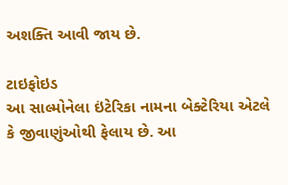અશક્તિ આવી જાય છે.

ટાઇફોઇડ
આ સાલ્મોનેલા ઇંટેરિકા નામના બેક્ટેરિયા એટલે કે જીવાણુંઓથી ફેલાય છે. આ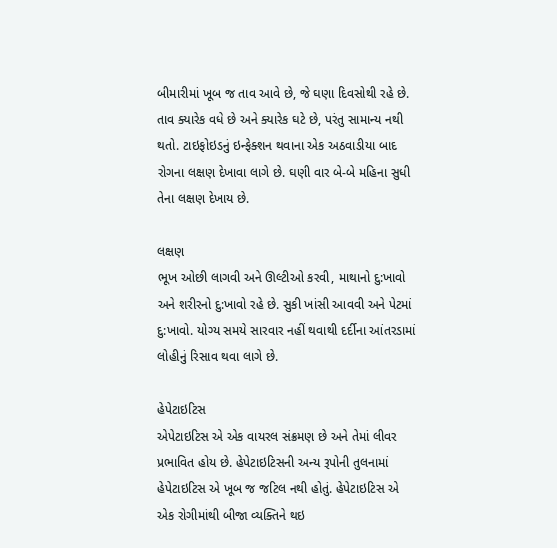બીમારીમાં ખૂબ જ તાવ આવે છે, જે ઘણા દિવસોથી રહે છે. તાવ ક્યારેક વધે છે અને ક્યારેક ઘટે છે, પરંતુ સામાન્ય નથી થતો. ટાઇફોઇડનું ઇન્ફેક્શન થવાના એક અઠવાડીયા બાદ રોગના લક્ષણ દેખાવા લાગે છે. ઘણી વાર બે-બે મહિના સુધી તેના લક્ષણ દેખાય છે.

લક્ષણ
ભૂખ ઓછી લાગવી અને ઊલ્ટીઓ કરવી, માથાનો દુ:ખાવો અને શરીરનો દુ:ખાવો રહે છે. સુકી ખાંસી આવવી અને પેટમાં દુ:ખાવો. યોગ્ય સમયે સારવાર નહીં થવાથી દર્દીના આંતરડામાં લોહીનું રિસાવ થવા લાગે છે.

હેપેટાઇટિસ
એપેટાઇટિસ એ એક વાયરલ સંક્રમણ છે અને તેમાં લીવર પ્રભાવિત હોય છે. હેપેટાઇટિસની અન્ય રૂપોની તુલનામાં હેપેટાઇટિસ એ ખૂબ જ જટિલ નથી હોતું. હેપેટાઇટિસ એ એક રોગીમાંથી બીજા વ્યક્તિને થઇ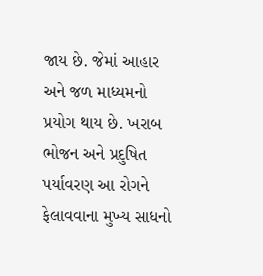જાય છે. જેમાં આહાર અને જળ માધ્યમનો પ્રયોગ થાય છે. ખરાબ ભોજન અને પ્રદુષિત પર્યાવરણ આ રોગને ફેલાવવાના મુખ્ય સાધનો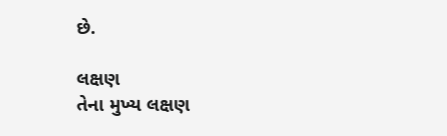છે.

લક્ષણ
તેના મુખ્ય લક્ષણ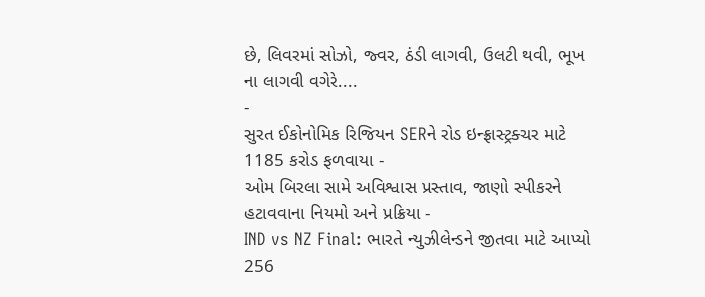છે, લિવરમાં સોઝો, જ્વર, ઠંડી લાગવી, ઉલટી થવી, ભૂખ ના લાગવી વગેરે....
-
સુરત ઈકોનોમિક રિજિયન SERને રોડ ઇન્ફ્રાસ્ટ્રક્ચર માટે 1185 કરોડ ફળવાયા -
ઓમ બિરલા સામે અવિશ્વાસ પ્રસ્તાવ, જાણો સ્પીકરને હટાવવાના નિયમો અને પ્રક્રિયા -
IND vs NZ Final: ભારતે ન્યુઝીલેન્ડને જીતવા માટે આપ્યો 256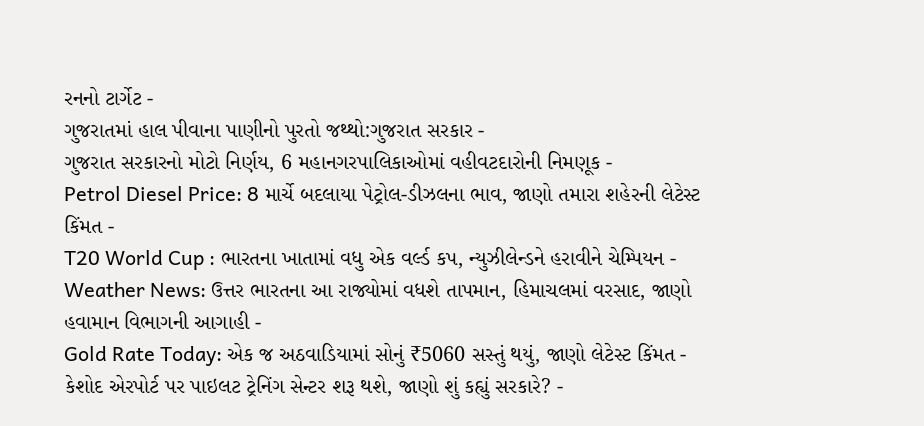રનનો ટાર્ગેટ -
ગુજરાતમાં હાલ પીવાના પાણીનો પુરતો જથ્થો:ગુજરાત સરકાર -
ગુજરાત સરકારનો મોટો નિર્ણય, 6 મહાનગરપાલિકાઓમાં વહીવટદારોની નિમણૂક -
Petrol Diesel Price: 8 માર્ચે બદલાયા પેટ્રોલ-ડીઝલના ભાવ, જાણો તમારા શહેરની લેટેસ્ટ કિંમત -
T20 World Cup : ભારતના ખાતામાં વધુ એક વર્લ્ડ કપ, ન્યુઝીલેન્ડને હરાવીને ચેમ્પિયન -
Weather News: ઉત્તર ભારતના આ રાજ્યોમાં વધશે તાપમાન, હિમાચલમાં વરસાદ, જાણો હવામાન વિભાગની આગાહી -
Gold Rate Today: એક જ અઠવાડિયામાં સોનું ₹5060 સસ્તું થયું, જાણો લેટેસ્ટ કિંમત -
કેશોદ એરપોર્ટ પર પાઇલટ ટ્રેનિંગ સેન્ટર શરૂ થશે, જાણો શું કહ્યું સરકારે? -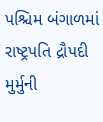પશ્ચિમ બંગાળમાં રાષ્ટ્રપતિ દ્રૌપદી મુર્મુની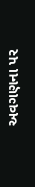અવગણના પર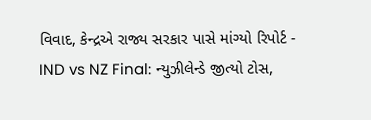વિવાદ, કેન્દ્રએ રાજ્ય સરકાર પાસે માંગ્યો રિપોર્ટ -
IND vs NZ Final: ન્યુઝીલેન્ડે જીત્યો ટોસ,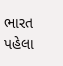ભારત પહેલા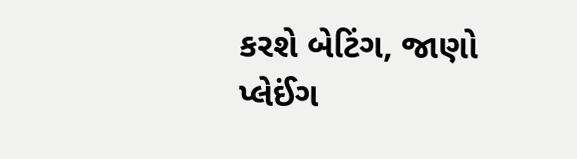કરશે બેટિંગ, જાણો પ્લેઈંગ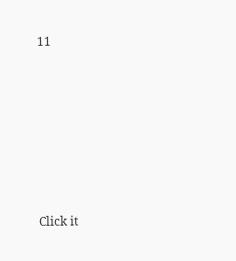11









Click it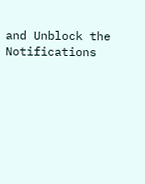and Unblock the Notifications